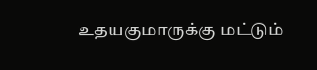உதயகுமாருக்கு மட்டும்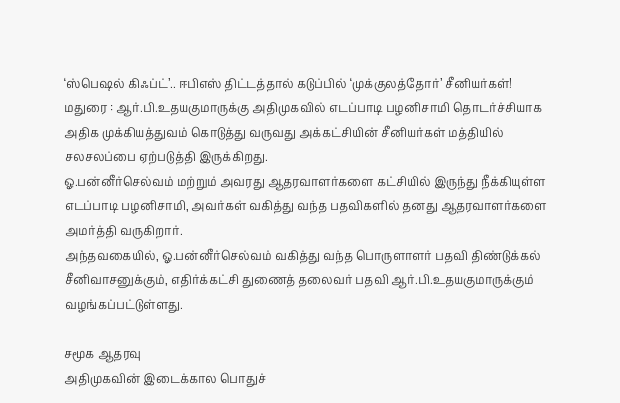‘ஸ்பெஷல் கிஃப்ட்’.. ஈபிஎஸ் திட்டத்தால் கடுப்பில் ‘முக்குலத்தோர்’ சீனியர்கள்!
மதுரை : ஆர்.பி.உதயகுமாருக்கு அதிமுகவில் எடப்பாடி பழனிசாமி தொடர்ச்சியாக அதிக முக்கியத்துவம் கொடுத்து வருவது அக்கட்சியின் சீனியர்கள் மத்தியில் சலசலப்பை ஏற்படுத்தி இருக்கிறது.
ஓ.பன்னீர்செல்வம் மற்றும் அவரது ஆதரவாளர்களை கட்சியில் இருந்து நீக்கியுள்ள எடப்பாடி பழனிசாமி, அவர்கள் வகித்து வந்த பதவிகளில் தனது ஆதரவாளர்களை அமர்த்தி வருகிறார்.
அந்தவகையில், ஓ.பன்னீர்செல்வம் வகித்து வந்த பொருளாளர் பதவி திண்டுக்கல் சீனிவாசனுக்கும், எதிர்க்கட்சி துணைத் தலைவர் பதவி ஆர்.பி.உதயகுமாருக்கும் வழங்கப்பட்டுள்ளது.

சமூக ஆதரவு
அதிமுகவின் இடைக்கால பொதுச்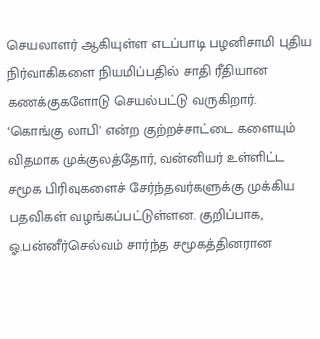செயலாளர் ஆகியுள்ள எடப்பாடி பழனிசாமி புதிய நிர்வாகிகளை நியமிப்பதில் சாதி ரீதியான கணக்குகளோடு செயல்பட்டு வருகிறார். ‘கொங்கு லாபி' என்ற குற்றச்சாட்டை களையும் விதமாக முக்குலத்தோர், வன்னியர் உள்ளிட்ட சமூக பிரிவுகளைச் சேர்ந்தவர்களுக்கு முக்கிய பதவிகள் வழங்கப்பட்டுள்ளன. குறிப்பாக, ஓ.பன்னீர்செல்வம் சார்ந்த சமூகத்தினரான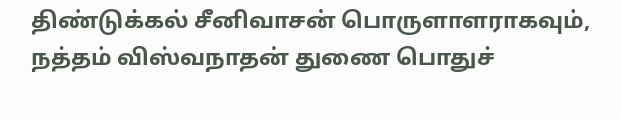திண்டுக்கல் சீனிவாசன் பொருளாளராகவும், நத்தம் விஸ்வநாதன் துணை பொதுச்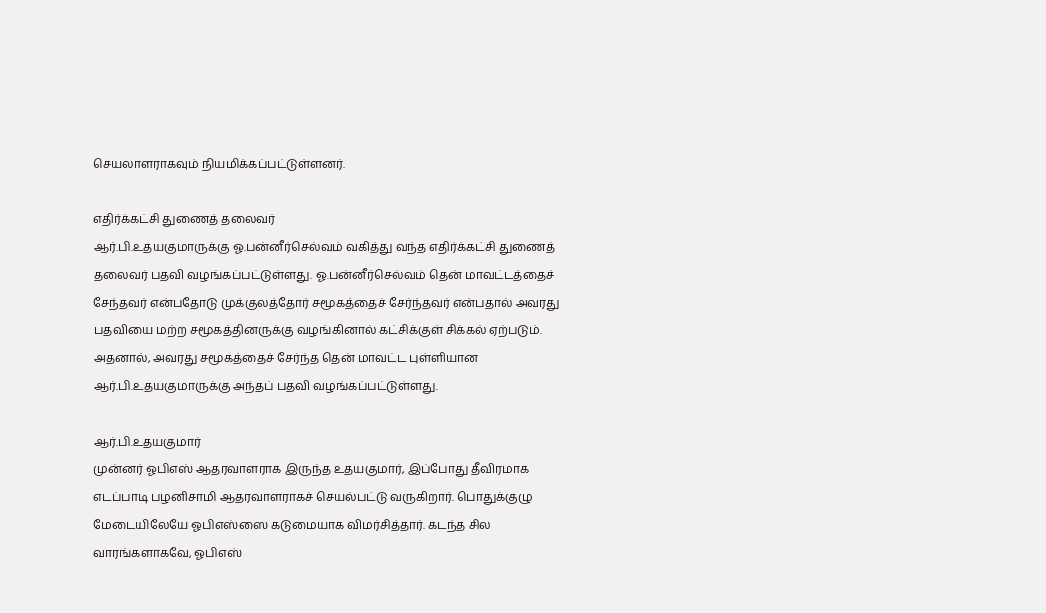செயலாளராகவும் நியமிக்கப்பட்டுள்ளனர்.

எதிர்க்கட்சி துணைத் தலைவர்
ஆர்.பி.உதயகுமாருக்கு ஓ.பன்னீர்செல்வம் வகித்து வந்த எதிர்க்கட்சி துணைத் தலைவர் பதவி வழங்கப்பட்டுள்ளது. ஓ.பன்னீர்செல்வம் தென் மாவட்டத்தைச் சேந்தவர் என்பதோடு முக்குலத்தோர் சமூகத்தைச் சேர்ந்தவர் என்பதால் அவரது பதவியை மற்ற சமூகத்தினருக்கு வழங்கினால் கட்சிக்குள் சிக்கல் ஏற்படும். அதனால், அவரது சமூகத்தைச் சேர்ந்த தென் மாவட்ட புள்ளியான ஆர்.பி.உதயகுமாருக்கு அந்தப் பதவி வழங்கப்பட்டுள்ளது.

ஆர்.பி.உதயகுமார்
முன்னர் ஓபிஎஸ் ஆதரவாளராக இருந்த உதயகுமார், இப்போது தீவிரமாக எடப்பாடி பழனிசாமி ஆதரவாளராகச் செயல்பட்டு வருகிறார். பொதுக்குழு மேடையிலேயே ஓபிஎஸ்ஸை கடுமையாக விமர்சித்தார். கடந்த சில வாரங்களாகவே, ஓபிஎஸ்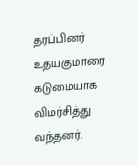தரப்பினர் உதயகுமாரை கடுமையாக விமர்சித்து வந்தனர்.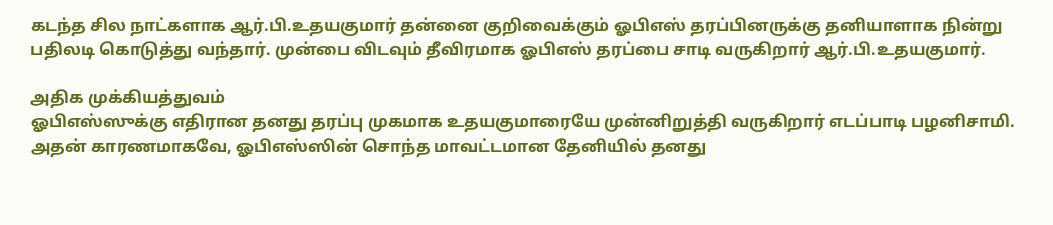கடந்த சில நாட்களாக ஆர்.பி.உதயகுமார் தன்னை குறிவைக்கும் ஓபிஎஸ் தரப்பினருக்கு தனியாளாக நின்று பதிலடி கொடுத்து வந்தார். முன்பை விடவும் தீவிரமாக ஓபிஎஸ் தரப்பை சாடி வருகிறார் ஆர்.பி.உதயகுமார்.

அதிக முக்கியத்துவம்
ஓபிஎஸ்ஸுக்கு எதிரான தனது தரப்பு முகமாக உதயகுமாரையே முன்னிறுத்தி வருகிறார் எடப்பாடி பழனிசாமி. அதன் காரணமாகவே, ஓபிஎஸ்ஸின் சொந்த மாவட்டமான தேனியில் தனது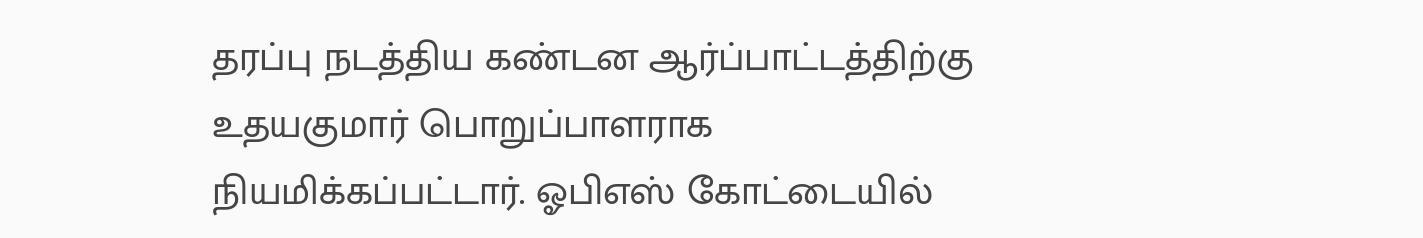தரப்பு நடத்திய கண்டன ஆர்ப்பாட்டத்திற்கு உதயகுமார் பொறுப்பாளராக நியமிக்கப்பட்டார். ஓபிஎஸ் கோட்டையில்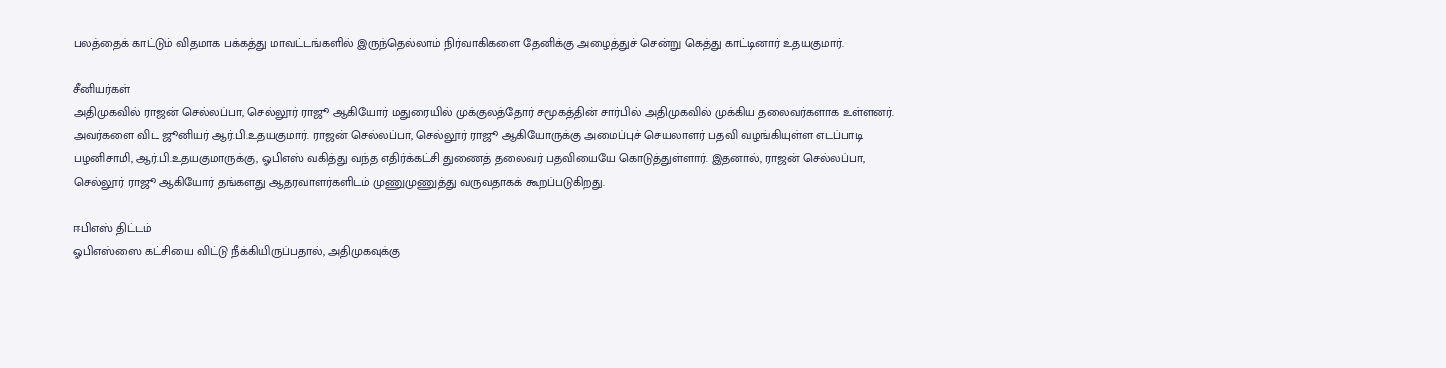பலத்தைக் காட்டும் விதமாக பக்கத்து மாவட்டங்களில் இருந்தெல்லாம் நிர்வாகிகளை தேனிக்கு அழைத்துச் சென்று கெத்து காட்டினார் உதயகுமார்.

சீனியர்கள்
அதிமுகவில் ராஜன் செல்லப்பா, செல்லூர் ராஜூ ஆகியோர் மதுரையில் முக்குலத்தோர் சமூகத்தின் சார்பில் அதிமுகவில் முக்கிய தலைவர்களாக உள்ளனர். அவர்களை விட ஜூனியர் ஆர்.பி.உதயகுமார். ராஜன் செல்லப்பா, செல்லூர் ராஜூ ஆகியோருக்கு அமைப்புச் செயலாளர் பதவி வழங்கியுள்ள எடப்பாடி பழனிசாமி, ஆர்.பி.உதயகுமாருக்கு, ஓபிஎஸ் வகித்து வந்த எதிர்க்கட்சி துணைத் தலைவர் பதவியையே கொடுத்துள்ளார். இதனால், ராஜன் செல்லப்பா, செல்லூர் ராஜூ ஆகியோர் தங்களது ஆதரவாளர்களிடம் முணுமுணுத்து வருவதாகக் கூறப்படுகிறது.

ஈபிஎஸ் திட்டம்
ஓபிஎஸ்ஸை கட்சியை விட்டு நீக்கியிருப்பதால், அதிமுகவுக்கு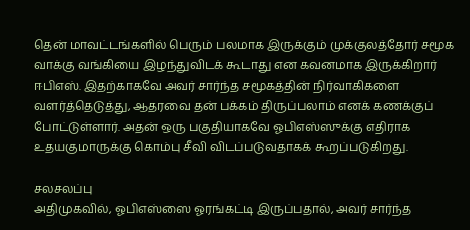தென் மாவட்டங்களில் பெரும் பலமாக இருக்கும் முக்குலத்தோர் சமூக வாக்கு வங்கியை இழந்துவிடக் கூடாது என கவனமாக இருக்கிறார் ஈபிஎஸ். இதற்காகவே அவர் சார்ந்த சமூகத்தின் நிர்வாகிகளை வளர்த்தெடுத்து, ஆதரவை தன் பக்கம் திருப்பலாம் எனக் கணக்குப் போட்டுள்ளார். அதன் ஒரு பகுதியாகவே ஓபிஎஸ்ஸுக்கு எதிராக உதயகுமாருக்கு கொம்பு சீவி விடப்படுவதாகக் கூறப்படுகிறது.

சலசலப்பு
அதிமுகவில், ஓபிஎஸ்ஸை ஓரங்கட்டி இருப்பதால், அவர் சார்ந்த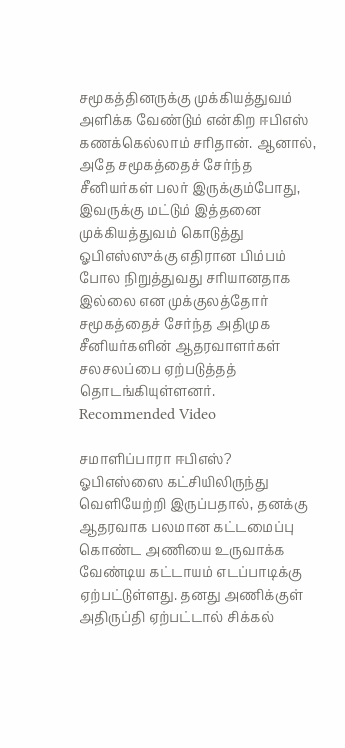சமூகத்தினருக்கு முக்கியத்துவம் அளிக்க வேண்டும் என்கிற ஈபிஎஸ் கணக்கெல்லாம் சரிதான். ஆனால், அதே சமூகத்தைச் சேர்ந்த சீனியர்கள் பலர் இருக்கும்போது, இவருக்கு மட்டும் இத்தனை முக்கியத்துவம் கொடுத்து ஓபிஎஸ்ஸுக்கு எதிரான பிம்பம் போல நிறுத்துவது சரியானதாக இல்லை என முக்குலத்தோர் சமூகத்தைச் சேர்ந்த அதிமுக சீனியர்களின் ஆதரவாளர்கள் சலசலப்பை ஏற்படுத்தத் தொடங்கியுள்ளனர்.
Recommended Video

சமாளிப்பாரா ஈபிஎஸ்?
ஓபிஎஸ்ஸை கட்சியிலிருந்து வெளியேற்றி இருப்பதால், தனக்கு ஆதரவாக பலமான கட்டமைப்பு கொண்ட அணியை உருவாக்க வேண்டிய கட்டாயம் எடப்பாடிக்கு ஏற்பட்டுள்ளது. தனது அணிக்குள் அதிருப்தி ஏற்பட்டால் சிக்கல்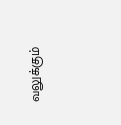வலுக்கும்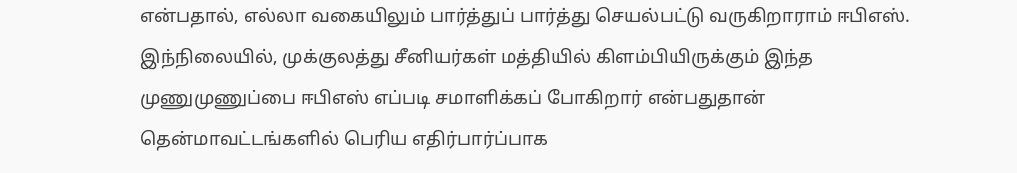என்பதால், எல்லா வகையிலும் பார்த்துப் பார்த்து செயல்பட்டு வருகிறாராம் ஈபிஎஸ். இந்நிலையில், முக்குலத்து சீனியர்கள் மத்தியில் கிளம்பியிருக்கும் இந்த முணுமுணுப்பை ஈபிஎஸ் எப்படி சமாளிக்கப் போகிறார் என்பதுதான் தென்மாவட்டங்களில் பெரிய எதிர்பார்ப்பாக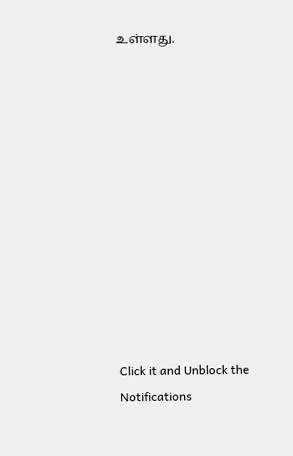உள்ளது.












Click it and Unblock the Notifications